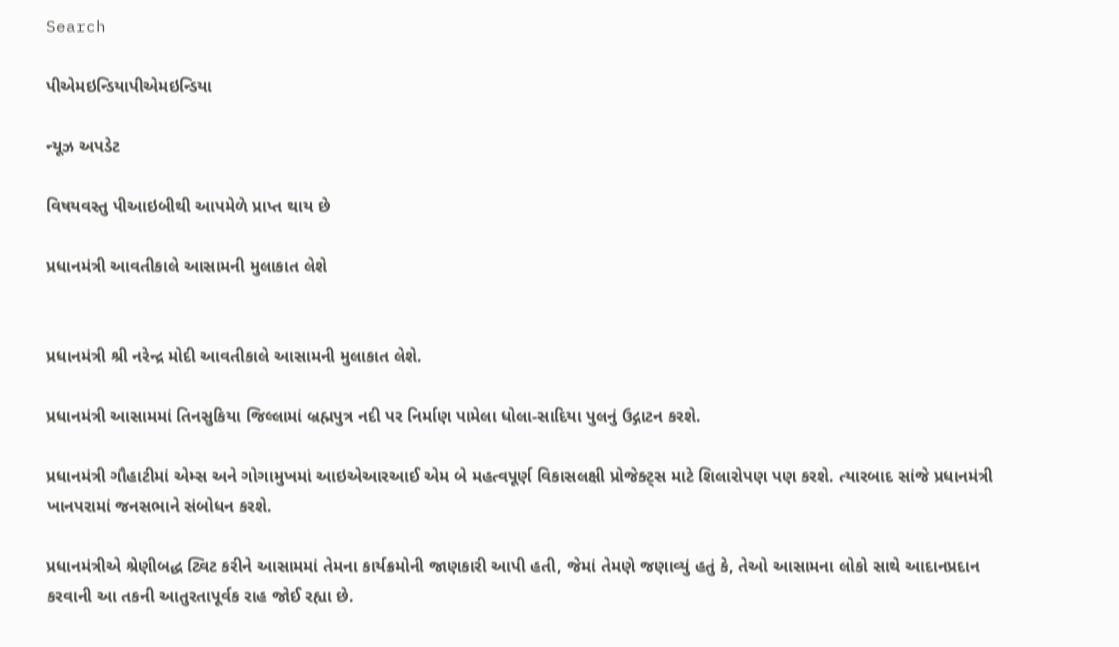Search

પીએમઇન્ડિયાપીએમઇન્ડિયા

ન્યૂઝ અપડેટ

વિષયવસ્તુ પીઆઇબીથી આપમેળે પ્રાપ્ત થાય છે

પ્રધાનમંત્રી આવતીકાલે આસામની મુલાકાત લેશે


પ્રધાનમંત્રી શ્રી નરેન્દ્ર મોદી આવતીકાલે આસામની મુલાકાત લેશે.

પ્રધાનમંત્રી આસામમાં તિનસુકિયા જિલ્લામાં બ્રહ્મપુત્ર નદી પર નિર્માણ પામેલા ધોલા-સાદિયા પુલનું ઉદ્ગાટન કરશે.

પ્રધાનમંત્રી ગૌહાટીમાં એમ્સ અને ગોગામુખમાં આઇએઆરઆઈ એમ બે મહત્વપૂર્ણ વિકાસલક્ષી પ્રોજેક્ટ્સ માટે શિલારોપણ પણ કરશે. ત્યારબાદ સાંજે પ્રધાનમંત્રી ખાનપરામાં જનસભાને સંબોધન કરશે.

પ્રધાનમંત્રીએ શ્રેણીબદ્ધ ટ્વિટ કરીને આસામમાં તેમના કાર્યક્રમોની જાણકારી આપી હતી, જેમાં તેમણે જણાવ્યું હતું કે, તેઓ આસામના લોકો સાથે આદાનપ્રદાન કરવાની આ તકની આતુરતાપૂર્વક રાહ જોઈ રહ્યા છે.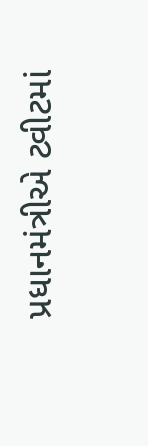પ્રધાનમંત્રીએ ટ્વીટમાં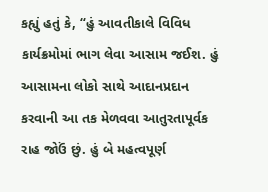કહ્યું હતું કે, “હું આવતીકાલે વિવિધ કાર્યક્રમોમાં ભાગ લેવા આસામ જઈશ. હું આસામના લોકો સાથે આદાનપ્રદાન કરવાની આ તક મેળવવા આતુરતાપૂર્વક રાહ જોઉં છું. હું બે મહત્વપૂર્ણ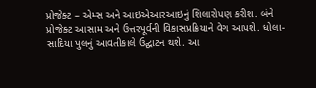પ્રોજેક્ટ – એમ્સ અને આઇએઆરઆઇનું શિલારોપણ કરીશ. બંને પ્રોજેક્ટ આસામ અને ઉત્તરપૂર્વની વિકાસપ્રક્રિયાને વેગ આપશે. ધોલા-સાદિયા પુલનું આવતીકાલે ઉદ્ઘાટન થશે. આ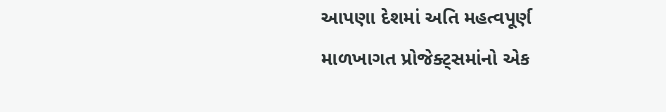આપણા દેશમાં અતિ મહત્વપૂર્ણ માળખાગત પ્રોજેક્ટ્સમાંનો એક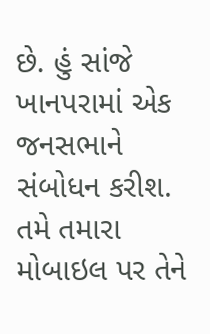છે. હું સાંજે ખાનપરામાં એક જનસભાને સંબોધન કરીશ. તમે તમારા મોબાઇલ પર તેને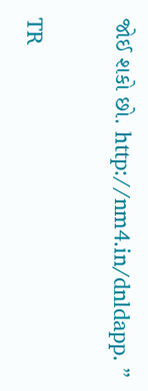જોઈ શકો છો. http://nm4.in/dnldapp. ”

TR